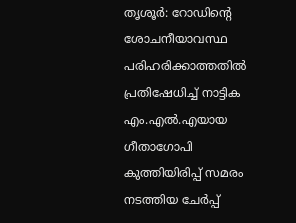തൃശൂര്‍: റോഡിന്റെ ശോചനീയാവസ്ഥ പരിഹരിക്കാത്തതില്‍ പ്രതിഷേധിച്ച് നാട്ടിക എം.എല്‍.എയായ ഗീതാഗോപി കുത്തിയിരിപ്പ് സമരം നടത്തിയ ചേര്‍പ്പ്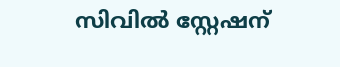സിവില്‍ സ്റ്റേഷന്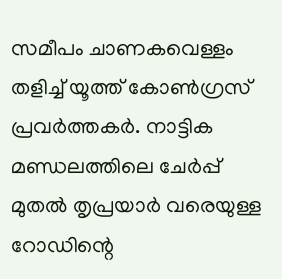സമീപം ചാണകവെള്ളം തളിച്ച് യൂത്ത് കോണ്‍ഗ്രസ് പ്രവര്‍ത്തകര്‍. നാട്ടിക മണ്ഡലത്തിലെ ചേര്‍പ്പ് മുതല്‍ തൃപ്രയാര്‍ വരെയുള്ള റോഡിന്റെ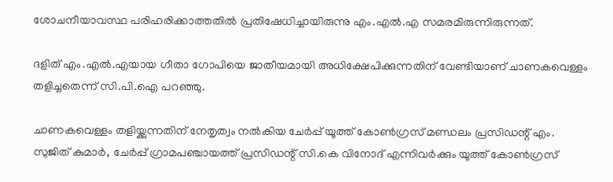ശോചനീയാവസ്ഥ പരിഹരിക്കാത്തതില്‍ പ്രതിഷേധിച്ചായിരുന്നു എം.എല്‍.എ സമരമിരുന്നിരുന്നത്.

ദളിത് എം.എല്‍.എയായ ഗീതാ ഗോപിയെ ജാതീയമായി അധിക്ഷേപിക്കുന്നതിന് വേണ്ടിയാണ് ചാണകവെള്ളം തളിച്ചതെന്ന് സി.പി.ഐ പറഞ്ഞു.

ചാണകവെള്ളം തളിയ്ക്കുന്നതിന് നേതൃത്വം നല്‍കിയ ചേര്‍പ്പ് യൂത്ത് കോണ്‍ഗ്രസ് മണ്ഡലം പ്രസിഡന്റ് എം. സുജിത് കുമാര്‍, ചേര്‍പ്പ് ഗ്രാമപഞ്ചായത്ത് പ്രസിഡന്റ് സി.കെ വിനോദ് എന്നിവര്‍ക്കും യൂത്ത് കോണ്‍ഗ്രസ്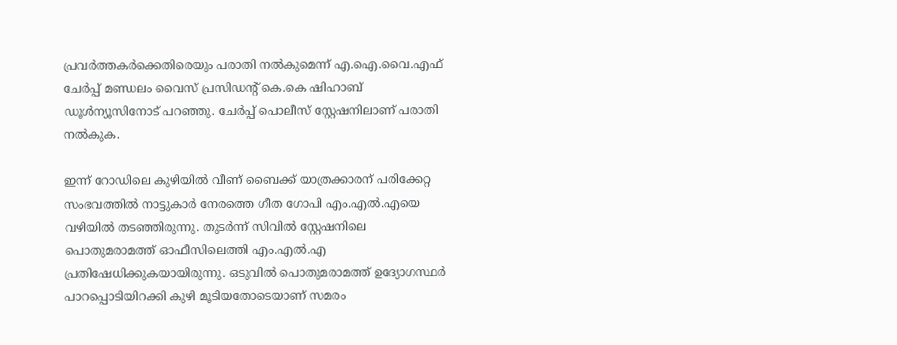പ്രവര്‍ത്തകര്‍ക്കെതിരെയും പരാതി നല്‍കുമെന്ന് എ.ഐ.വൈ.എഫ് ചേര്‍പ്പ് മണ്ഡലം വൈസ് പ്രസിഡന്റ് കെ.കെ ഷിഹാബ് ഡൂള്‍ന്യൂസിനോട് പറഞ്ഞു. ചേര്‍പ്പ് പൊലീസ് സ്റ്റേഷനിലാണ് പരാതി നല്‍കുക.

ഇന്ന് റോഡിലെ കുഴിയില്‍ വീണ് ബൈക്ക് യാത്രക്കാരന് പരിക്കേറ്റ സംഭവത്തില്‍ നാട്ടുകാര്‍ നേരത്തെ ഗീത ഗോപി എം.എല്‍.എയെ വഴിയില്‍ തടഞ്ഞിരുന്നു. തുടര്‍ന്ന് സിവില്‍ സ്റ്റേഷനിലെ പൊതുമരാമത്ത് ഓഫീസിലെത്തി എം.എല്‍.എ പ്രതിഷേധിക്കുകയായിരുന്നു. ഒടുവില്‍ പൊതുമരാമത്ത് ഉദ്യോഗസ്ഥര്‍ പാറപ്പൊടിയിറക്കി കുഴി മൂടിയതോടെയാണ് സമരം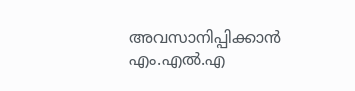അവസാനിപ്പിക്കാന്‍ എം.എല്‍.എ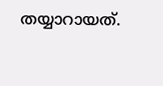തയ്യാറായത്.